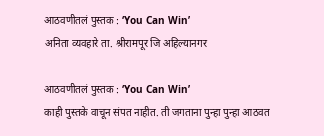आठवणीतलं पुस्तक : ‘You Can Win’
अनिता व्यवहारे ता. श्रीरामपूर जि अहिल्यानगर

आठवणीतलं पुस्तक : ‘You Can Win’
काही पुस्तके वाचून संपत नाहीत. ती जगताना पुन्हा पुन्हा आठवत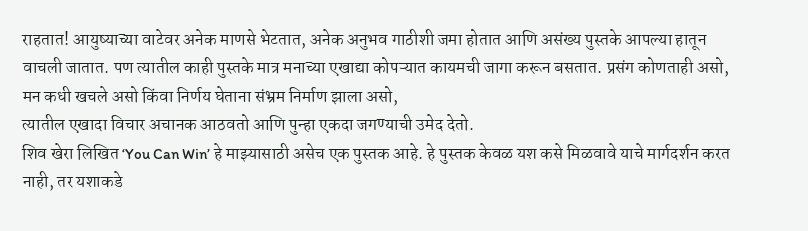राहतात! आयुष्याच्या वाटेवर अनेक माणसे भेटतात, अनेक अनुभव गाठीशी जमा होतात आणि असंख्य पुस्तके आपल्या हातून वाचली जातात. पण त्यातील काही पुस्तके मात्र मनाच्या एखाद्या कोपऱ्यात कायमची जागा करून बसतात. प्रसंग कोणताही असो, मन कधी खचले असो किंवा निर्णय घेताना संभ्रम निर्माण झाला असो,
त्यातील एखादा विचार अचानक आठवतो आणि पुन्हा एकदा जगण्याची उमेद देतो.
शिव खेरा लिखित ‘You Can Win’ हे माझ्यासाठी असेच एक पुस्तक आहे. हे पुस्तक केवळ यश कसे मिळवावे याचे मार्गदर्शन करत नाही, तर यशाकडे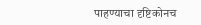पाहण्याचा दृष्टिकोनच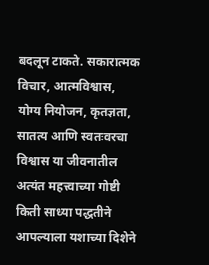बदलून टाकते. सकारात्मक विचार, आत्मविश्वास, योग्य नियोजन, कृतज्ञता, सातत्य आणि स्वतःवरचा विश्वास या जीवनातील अत्यंत महत्त्वाच्या गोष्टी किती साध्या पद्धतीने आपल्याला यशाच्या दिशेने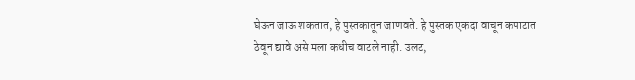घेऊन जाऊ शकतात, हे पुस्तकातून जाणवते. हे पुस्तक एकदा वाचून कपाटात ठेवून द्यावे असे मला कधीच वाटले नाही. उलट,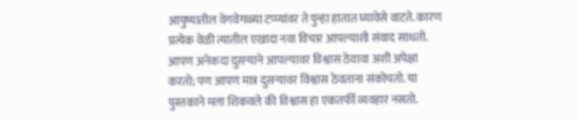आयुष्यातील वेगवेगळ्या टप्प्यांवर ते पुन्हा हातात घ्यावेसे वाटते. कारण प्रत्येक वेळी त्यातील एखादा नवा विचार आपल्याशी संवाद साधतो.
आपण अनेकदा दुसऱ्याने आपल्यावर विश्वास ठेवावा अशी अपेक्षा करतो; पण आपण मात्र दुसऱ्यावर विश्वास ठेवताना संकोचतो. या पुस्तकाने मला शिकवले की विश्वास हा एकतर्फी व्यवहार नसतो.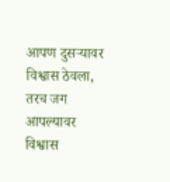आपण दुसऱ्यावर विश्वास ठेवला, तरच जग आपल्यावर विश्वास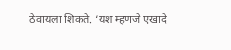ठेवायला शिकते. ‘यश म्हणजे एखादे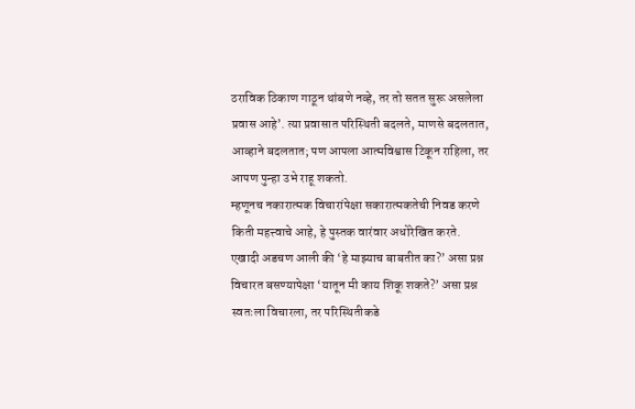ठराविक ठिकाण गाठून थांबणे नव्हे, तर तो सतत सुरू असलेला प्रवास आहे’. त्या प्रवासात परिस्थिती बदलते, माणसे बदलतात, आव्हाने बदलतात; पण आपला आत्मविश्वास टिकून राहिला, तर आपण पुन्हा उभे राहू शकतो.
म्हणूनच नकारात्मक विचारांपेक्षा सकारात्मकतेची निवड करणे किती महत्त्वाचे आहे, हे पुस्तक वारंवार अधोरेखित करते. एखादी अडचण आली की ‘हे माझ्याच बाबतीत का?’ असा प्रश्न विचारत बसण्यापेक्षा ‘यातून मी काय शिकू शकते?’ असा प्रश्न स्वतःला विचारला, तर परिस्थितीकडे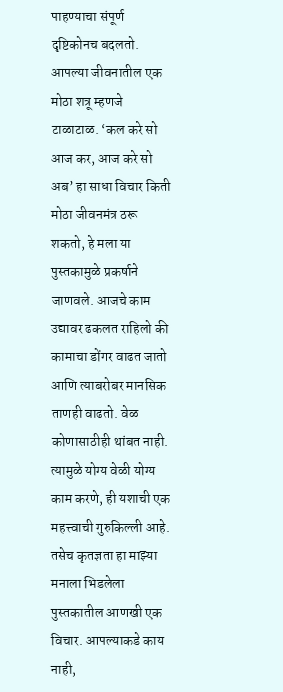पाहण्याचा संपूर्ण दृष्टिकोनच बदलतो. आपल्या जीवनातील एक मोठा शत्रू म्हणजे टाळाटाळ. ‘कल करे सो आज कर, आज करे सो अब’ हा साधा विचार किती मोठा जीवनमंत्र ठरू शकतो, हे मला या पुस्तकामुळे प्रकर्षाने जाणवले. आजचे काम उद्यावर ढकलत राहिलो की कामाचा डोंगर वाढत जातो आणि त्याबरोबर मानसिक ताणही वाढतो. वेळ कोणासाठीही थांबत नाही. त्यामुळे योग्य वेळी योग्य काम करणे, ही यशाची एक महत्त्वाची गुरुकिल्ली आहे.
तसेच कृतज्ञता हा माझ्या मनाला भिडलेला पुस्तकातील आणखी एक विचार. आपल्याकडे काय नाही,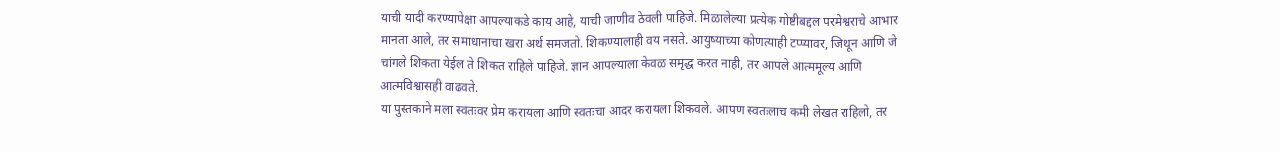याची यादी करण्यापेक्षा आपल्याकडे काय आहे, याची जाणीव ठेवली पाहिजे. मिळालेल्या प्रत्येक गोष्टीबद्दल परमेश्वराचे आभार मानता आले, तर समाधानाचा खरा अर्थ समजतो. शिकण्यालाही वय नसते. आयुष्याच्या कोणत्याही टप्प्यावर, जिथून आणि जे चांगले शिकता येईल ते शिकत राहिले पाहिजे. ज्ञान आपल्याला केवळ समृद्ध करत नाही, तर आपले आत्ममूल्य आणि आत्मविश्वासही वाढवते.
या पुस्तकाने मला स्वतःवर प्रेम करायला आणि स्वतःचा आदर करायला शिकवले. आपण स्वतःलाच कमी लेखत राहिलो, तर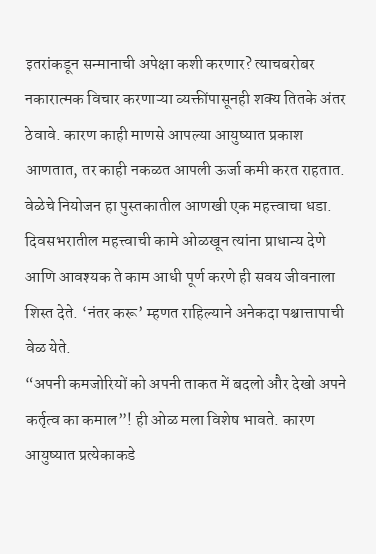इतरांकडून सन्मानाची अपेक्षा कशी करणार? त्याचबरोबर नकारात्मक विचार करणाऱ्या व्यक्तींपासूनही शक्य तितके अंतर ठेवावे. कारण काही माणसे आपल्या आयुष्यात प्रकाश आणतात, तर काही नकळत आपली ऊर्जा कमी करत राहतात. वेळेचे नियोजन हा पुस्तकातील आणखी एक महत्त्वाचा धडा. दिवसभरातील महत्त्वाची कामे ओळखून त्यांना प्राधान्य देणे आणि आवश्यक ते काम आधी पूर्ण करणे ही सवय जीवनाला शिस्त देते. ‘नंतर करू’ म्हणत राहिल्याने अनेकदा पश्चात्तापाची वेळ येते.
“अपनी कमजोरियों को अपनी ताकत में बदलो और देखो अपने कर्तृत्व का कमाल”! ही ओळ मला विशेष भावते. कारण आयुष्यात प्रत्येकाकडे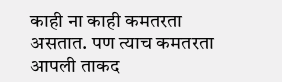काही ना काही कमतरता असतात. पण त्याच कमतरता आपली ताकद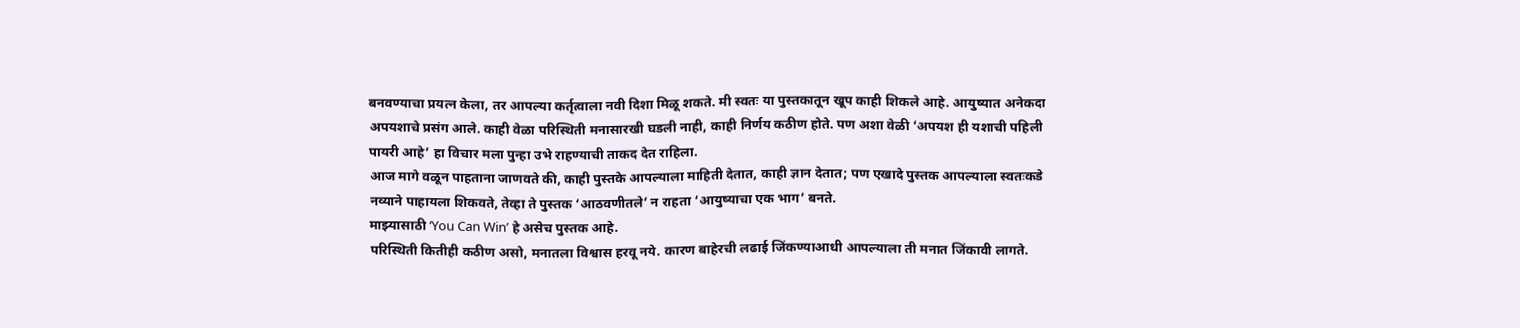बनवण्याचा प्रयत्न केला, तर आपल्या कर्तृत्वाला नवी दिशा मिळू शकते. मी स्वतः या पुस्तकातून खूप काही शिकले आहे. आयुष्यात अनेकदा अपयशाचे प्रसंग आले. काही वेळा परिस्थिती मनासारखी घडली नाही, काही निर्णय कठीण होते. पण अशा वेळी ‘अपयश ही यशाची पहिली पायरी आहे’ हा विचार मला पुन्हा उभे राहण्याची ताकद देत राहिला.
आज मागे वळून पाहताना जाणवते की, काही पुस्तके आपल्याला माहिती देतात, काही ज्ञान देतात; पण एखादे पुस्तक आपल्याला स्वतःकडे नव्याने पाहायला शिकवते, तेव्हा ते पुस्तक ‘आठवणीतले’ न राहता ‘आयुष्याचा एक भाग’ बनते.
माझ्यासाठी ‘You Can Win’ हे असेच पुस्तक आहे.
परिस्थिती कितीही कठीण असो, मनातला विश्वास हरवू नये. कारण बाहेरची लढाई जिंकण्याआधी आपल्याला ती मनात जिंकावी लागते.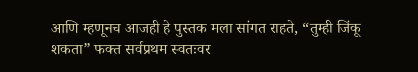आणि म्हणूनच आजही हे पुस्तक मला सांगत राहते, “तुम्ही जिंकू शकता” फक्त सर्वप्रथम स्वतःवर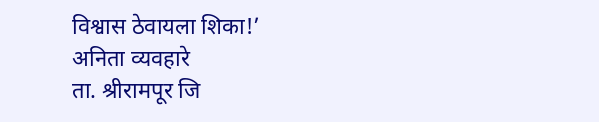विश्वास ठेवायला शिका!’
अनिता व्यवहारे
ता. श्रीरामपूर जि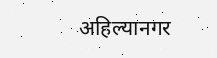अहिल्यानगर